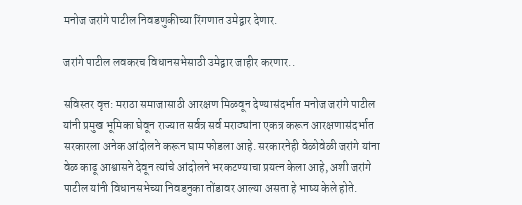मनोज जरांगे पाटील निवडणुकीच्या रिंगणात उमेद्वार देणार.

जरांगे पाटील लवकरच विधानसभेसाठी उमेद्वार जाहीर करणार..

सविस्तर वृत्त: मराठा समाजासाठी आरक्षण मिळवून देण्यासंदर्भात मनोज जरांगे पाटील यांनी प्रमुख भूमिका घेवून राज्यात सर्वत्र सर्व मराठ्यांना एकत्र करून आरक्षणासंदर्भात सरकारला अनेक आंदोलने करून घाम फोडला आहे. सरकारनेही वेळोवेळी जरांगे यांना वेळ काढू आश्वासने देवून त्यांचे आंदोलने भरकटण्याचा प्रयत्न केला आहे, अशी जरांगे पाटील यांनी विधानसभेच्या निवडनुका तोंडावर आल्या असता हे भाष्य केले होते.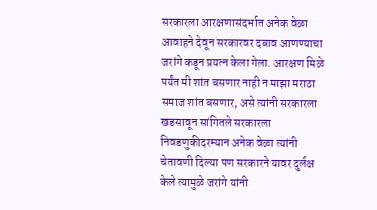सरकारला आरक्षणासंदर्भात अनेक वेळा आवाहने देवून सरकारवर दबाव आणण्याचा जरांगे कडून प्रयत्न केला गेला. आरक्षण मिळे पर्यंत मी शांत बसणार नाही न माझा मराठा समाज शांत बसणार, असे त्यांनी सरकारला खडसावून सांगितले सरकारला निवडणुकीदरम्यान अनेक वेळा त्यांनी चेतावणी दिल्या पण सरकारने यावर दुर्लक्ष केले त्यामुळे जरांगे यांनी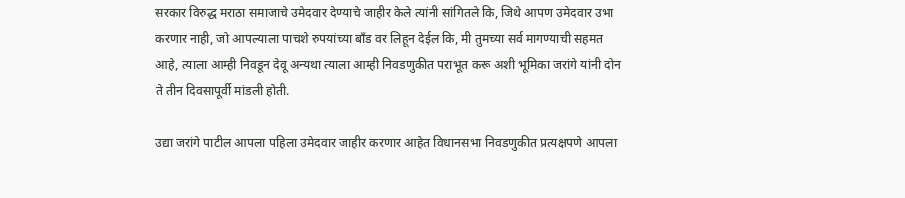सरकार विरुद्ध मराठा समाजाचे उमेदवार देण्याचे जाहीर केले त्यांनी सांगितले कि, जिथे आपण उमेदवार उभा करणार नाही, जो आपल्याला पाचशे रुपयांच्या बॉंड वर लिहून देईल कि, मी तुमच्या सर्व मागण्याची सहमत आहे, त्याला आम्ही निवडून देवू अन्यथा त्याला आम्ही निवडणुकीत पराभूत करू अशी भूमिका जरांगे यांनी दोन ते तीन दिवसापूर्वी मांडली होती.

उद्या जरांगे पाटील आपला पहिला उमेदवार जाहीर करणार आहेत विधानसभा निवडणुकीत प्रत्यक्षपणे आपला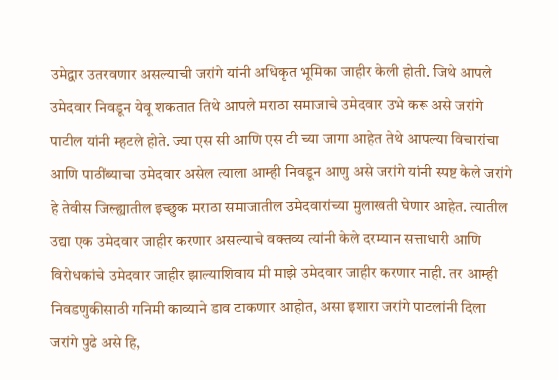उमेद्वार उतरवणार असल्याची जरांगे यांनी अधिकृत भूमिका जाहीर केली होती. जिथे आपले उमेदवार निवडून येवू शकतात तिथे आपले मराठा समाजाचे उमेदवार उभे करू असे जरांगे पाटील यांनी म्हटले होते. ज्या एस सी आणि एस टी च्या जागा आहेत तेथे आपल्या विचारांचा आणि पाठींब्याचा उमेदवार असेल त्याला आम्ही निवडून आणु असे जरांगे यांनी स्पष्ट केले जरांगे हे तेवीस जिल्ह्यातील इच्छुक मराठा समाजातील उमेदवारांच्या मुलाखती घेणार आहेत. त्यातील उद्या एक उमेदवार जाहीर करणार असल्याचे वक्तव्य त्यांनी केले दरम्यान सत्ताधारी आणि विरोधकांचे उमेदवार जाहीर झाल्याशिवाय मी माझे उमेदवार जाहीर करणार नाही. तर आम्ही निवडणुकीसाठी गनिमी काव्याने डाव टाकणार आहोत, असा इशारा जरांगे पाटलांनी दिला जरांगे पुढे असे हि,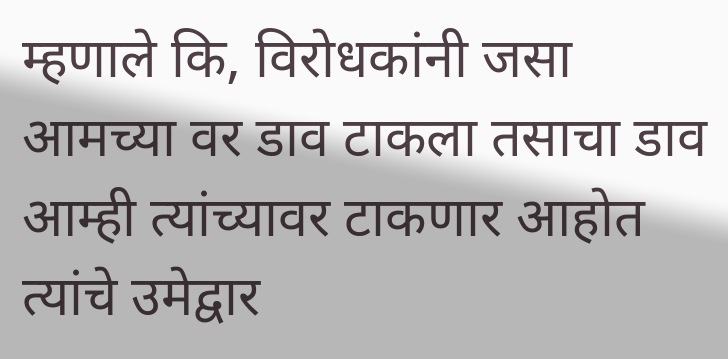म्हणाले कि, विरोधकांनी जसा आमच्या वर डाव टाकला तसाचा डाव आम्ही त्यांच्यावर टाकणार आहोत त्यांचे उमेद्वार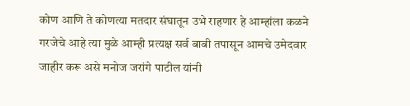कोण आणि ते कोणत्या मतदार संघातून उभे राहणार हे आम्हांला कळने गरजेचे आहे त्या मुळे आम्ही प्रत्यक्ष सर्व बाबी तपासून आमचे उमेदवार जाहीर करू असे मनोज जरांगे पाटील यांनी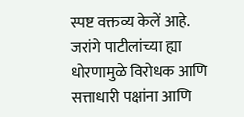स्पष्ट वक्तव्य केलें आहे. जरांगे पाटीलांच्या ह्या धोरणामुळे विरोधक आणि सत्ताधारी पक्षांना आणि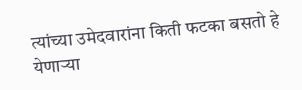त्यांच्या उमेदवारांना किती फटका बसतो हे येणाऱ्या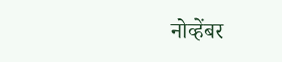नोव्हेंबर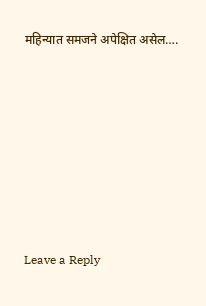महिन्यात समजने अपेक्षित असेल….











Leave a Reply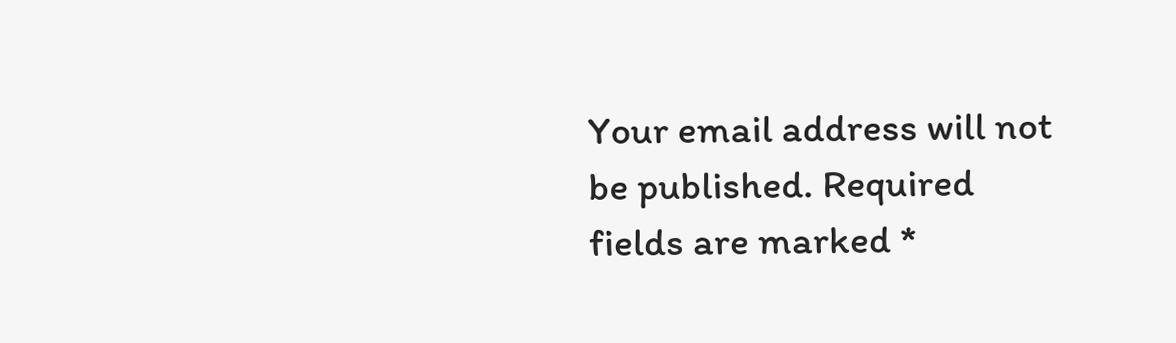Your email address will not be published. Required fields are marked *